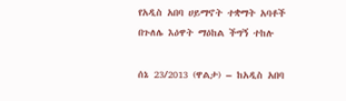የአዲስ አበባ ሀይማኖት ተቋማት አባቶች በጉለሌ እዕዋት ማዕከል ችግኝ ተከሉ

ሰኔ 23/2013 (ዋልታ) – ከአዲስ አበባ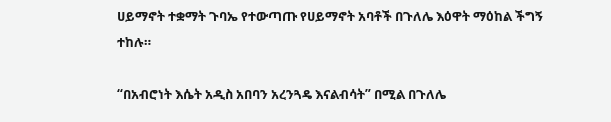ሀይማኖት ተቋማት ጉባኤ የተውጣጡ የሀይማኖት አባቶች በጉለሌ እዕዋት ማዕከል ችግኝ ተከሉ።

“በአብሮነት እሴት አዲስ አበባን አረንጓዴ እናልብሳት” በሚል በጉለሌ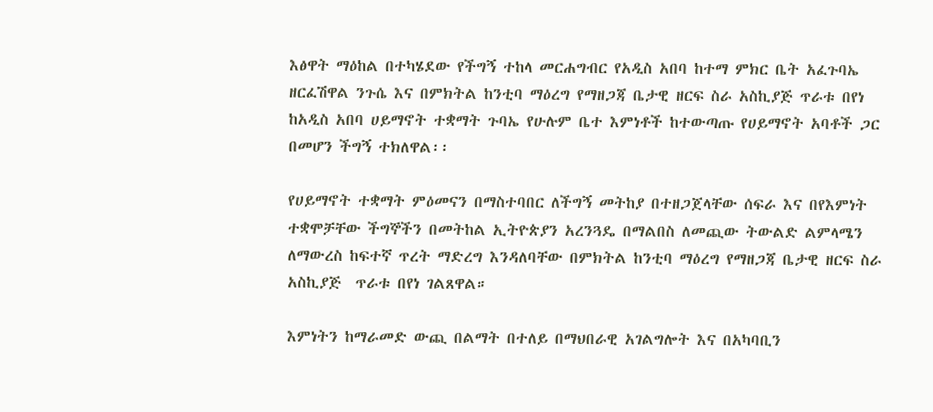እፅዋት ማዕከል በተካሄደው የችግኝ ተከላ መርሐግብር የአዲስ አበባ ከተማ ምክር ቤት አፈጉባኤ ዘርፈሽዋል ንጉሴ እና በምክትል ከንቲባ ማዕረግ የማዘጋጃ ቤታዊ ዘርፍ ስራ አስኪያጅ ጥራቱ በየነ ከአዲስ አበባ ሀይማኖት ተቋማት ጉባኤ የሁሉም ቤተ እምነቶች ከተውጣጡ የሀይማኖት አባቶች ጋር በመሆን ችግኝ ተክለዋል፡፡

የሀይማኖት ተቋማት ምዕመናን በማስተባበር ለችግኝ መትከያ በተዘጋጀላቸው ሰፍራ እና በየእምነት ተቋሞቻቸው ችግኞችን በመትከል ኢትዮጵያን አረንጓዴ በማልበስ ለመጪው ትውልድ ልምላሜን ለማውረስ ከፍተኛ ጥረት ማድረግ እንዳለባቸው በምክትል ከንቲባ ማዕረግ የማዘጋጃ ቤታዊ ዘርፍ ስራ አስኪያጅ  ጥራቱ በየነ ገልጸዋል።

እምነትን ከማራመድ ውጪ በልማት በተለይ በማህበራዊ አገልግሎት እና በአካባቢን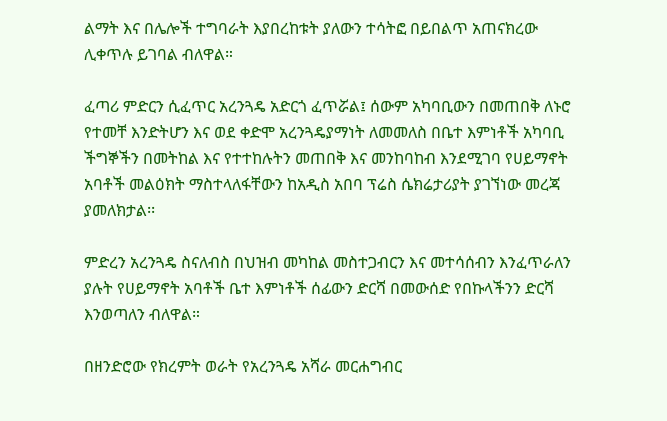ልማት እና በሌሎች ተግባራት እያበረከቱት ያለውን ተሳትፎ በይበልጥ አጠናክረው ሊቀጥሉ ይገባል ብለዋል።

ፈጣሪ ምድርን ሲፈጥር አረንጓዴ አድርጎ ፈጥሯል፤ ሰውም አካባቢውን በመጠበቅ ለኑሮ የተመቸ እንድትሆን እና ወደ ቀድሞ አረንጓዴያማነት ለመመለስ በቤተ እምነቶች አካባቢ ችግኞችን በመትከል እና የተተከሉትን መጠበቅ እና መንከባከብ እንደሚገባ የሀይማኖት አባቶች መልዕክት ማስተላለፋቸውን ከአዲስ አበባ ፕሬስ ሴክሬታሪያት ያገኘነው መረጃ ያመለክታል፡፡

ምድረን አረንጓዴ ስናለብስ በህዝብ መካከል መስተጋብርን እና መተሳሰብን እንፈጥራለን ያሉት የሀይማኖት አባቶች ቤተ እምነቶች ሰፊውን ድርሻ በመውሰድ የበኩላችንን ድርሻ እንወጣለን ብለዋል።

በዘንድሮው የክረምት ወራት የአረንጓዴ አሻራ መርሐግብር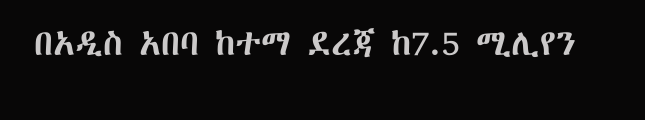በአዲስ አበባ ከተማ ደረጃ ከ7.5 ሚሊየን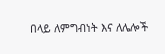በላይ ለምግብነት እና ለሌሎች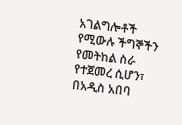አገልግሎቶች የሚውሉ ችግኞችን የመትከል ስራ የተጀመረ ሲሆን፣ በአዲስ አበባ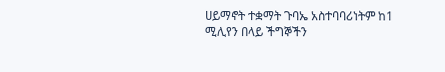ሀይማኖት ተቋማት ጉባኤ አስተባባሪነትም ከ1 ሚሊየን በላይ ችግኞችን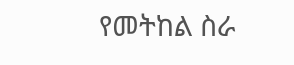የመትከል ስራ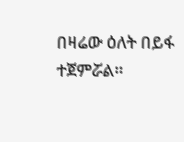በዛሬው ዕለት በይፋ ተጀምሯል።